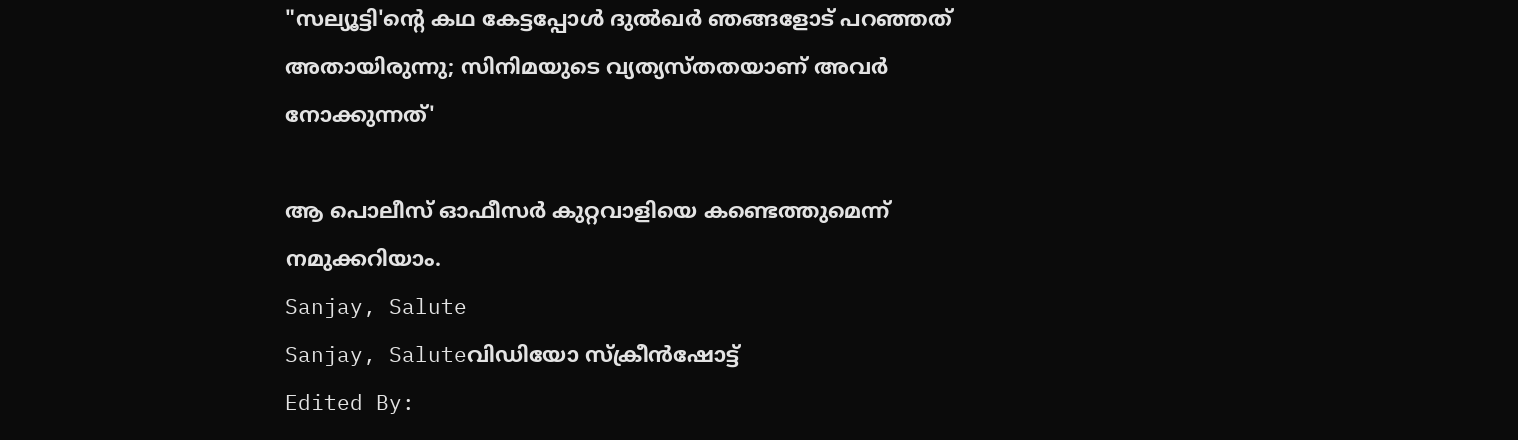"സല്യൂട്ടി'ന്റെ കഥ കേട്ടപ്പോൾ ദുൽഖർ ഞങ്ങളോട് പറഞ്ഞത് അതായിരുന്നു; സിനിമയുടെ വ്യത്യസ്തതയാണ് അവർ നോക്കുന്നത്'

ആ പൊലീസ് ഓഫീസർ കുറ്റവാളിയെ കണ്ടെത്തുമെന്ന് നമുക്കറിയാം.
Sanjay, Salute
Sanjay, Saluteവിഡിയോ സ്ക്രീൻഷോട്ട്
Edited By: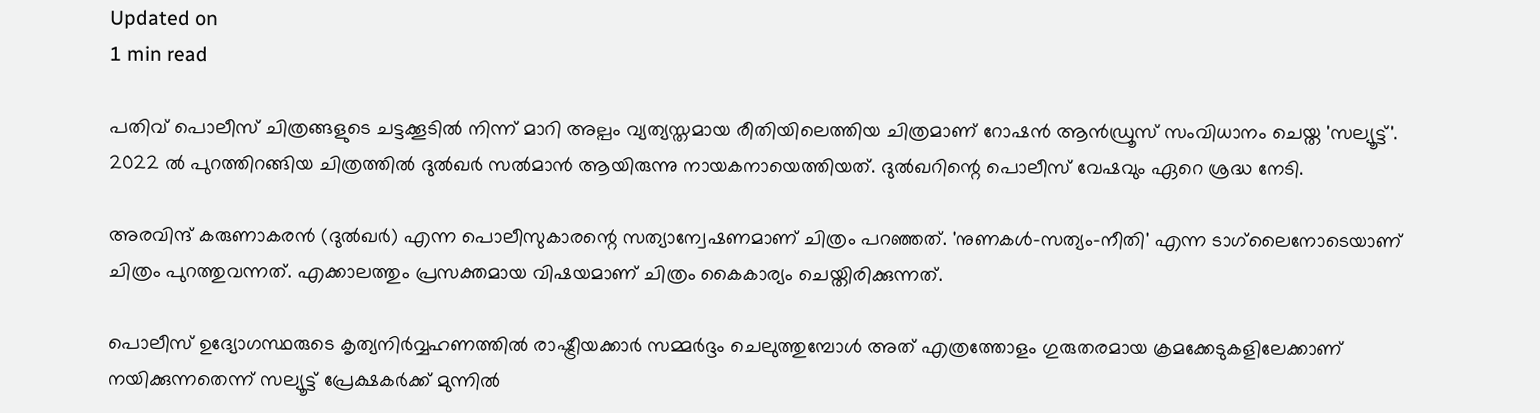Updated on
1 min read

പതിവ് പൊലീസ് ചിത്രങ്ങളുടെ ചട്ടക്കൂടിൽ നിന്ന് മാറി അല്പം വ്യത്യസ്തമായ രീതിയിലെത്തിയ ചിത്രമാണ് റോഷൻ ആൻഡ്രൂസ് സംവിധാനം ചെയ്ത 'സല്യൂട്ട്'. 2022 ൽ പുറത്തിറങ്ങിയ ചിത്രത്തിൽ ദുൽഖർ സൽമാൻ ആയിരുന്നു നായകനായെത്തിയത്. ദുൽഖറിന്റെ പൊലീസ് വേഷവും ഏറെ ശ്രദ്ധ നേടി.

അരവിന്ദ് കരുണാകരൻ (ദുൽഖർ) എന്ന പൊലീസുകാരന്റെ സത്യാന്വേഷണമാണ് ചിത്രം പറഞ്ഞത്. 'നുണകൾ-സത്യം-നീതി' എന്ന ടാഗ്‌ലൈനോടെയാണ് ചിത്രം പുറത്തുവന്നത്. എക്കാലത്തും പ്രസക്തമായ വിഷയമാണ് ചിത്രം കൈകാര്യം ചെയ്തിരിക്കുന്നത്.

പൊലീസ് ഉദ്യോഗസ്ഥരുടെ കൃത്യനിർവ്വഹണത്തിൽ രാഷ്ട്രീയക്കാർ സമ്മർദ്ദം ചെലുത്തുമ്പോൾ അത് എത്രത്തോളം ഗുരുതരമായ ക്രമക്കേടുകളിലേക്കാണ് നയിക്കുന്നതെന്ന് സല്യൂട്ട് പ്രേക്ഷകർക്ക് മുന്നിൽ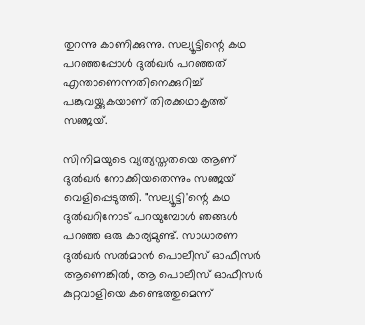തുറന്നു കാണിക്കുന്നു. സല്യൂട്ടിന്റെ കഥ പറഞ്ഞപ്പോൾ ദുൽഖർ പറഞ്ഞത് എന്താണെന്നതിനെക്കുറിച്ച് പങ്കുവയ്ക്കുകയാണ് തിരക്കഥാകൃത്ത് സഞ്ജയ്.

സിനിമയുടെ വ്യത്യസ്തതയെ ആണ് ദുൽഖർ നോക്കിയതെന്നും സഞ്ജയ് വെളിപ്പെടുത്തി. "സല്യൂട്ടി'ന്റെ കഥ ദുൽഖറിനോട് പറയുമ്പോൾ ഞങ്ങൾ പറഞ്ഞ ഒരു കാര്യമുണ്ട്. സാധാരണ ദുൽഖർ സൽമാൻ പൊലീസ് ഓഫീസർ ആണെങ്കിൽ, ആ പൊലീസ് ഓഫീസർ കുറ്റവാളിയെ കണ്ടെത്തുമെന്ന്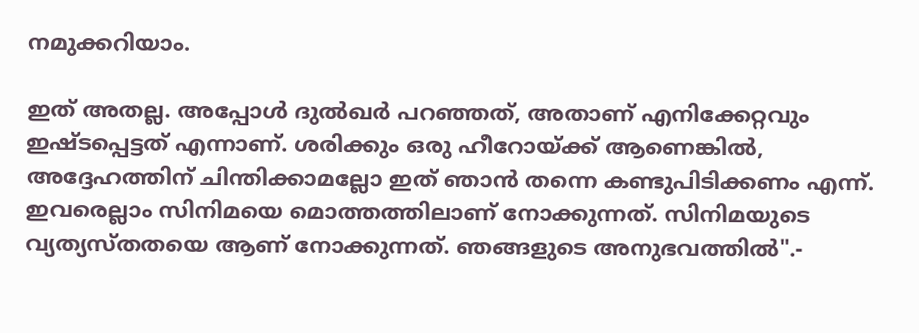നമുക്കറിയാം.

ഇത് അതല്ല. അപ്പോൾ ദുൽഖർ പറഞ്ഞത്, അതാണ് എനിക്കേറ്റവും ഇഷ്ടപ്പെട്ടത് എന്നാണ്. ശരിക്കും ഒരു ഹീറോയ്ക്ക് ആണെങ്കിൽ, അദ്ദേഹത്തിന് ചിന്തിക്കാമല്ലോ ഇത് ഞാൻ തന്നെ കണ്ടുപിടിക്കണം എന്ന്. ഇവരെല്ലാം സിനിമയെ മൊത്തത്തിലാണ് നോക്കുന്നത്. സിനിമയുടെ വ്യത്യസ്തതയെ ആണ് നോക്കുന്നത്. ഞങ്ങളുടെ അനുഭവത്തിൽ".-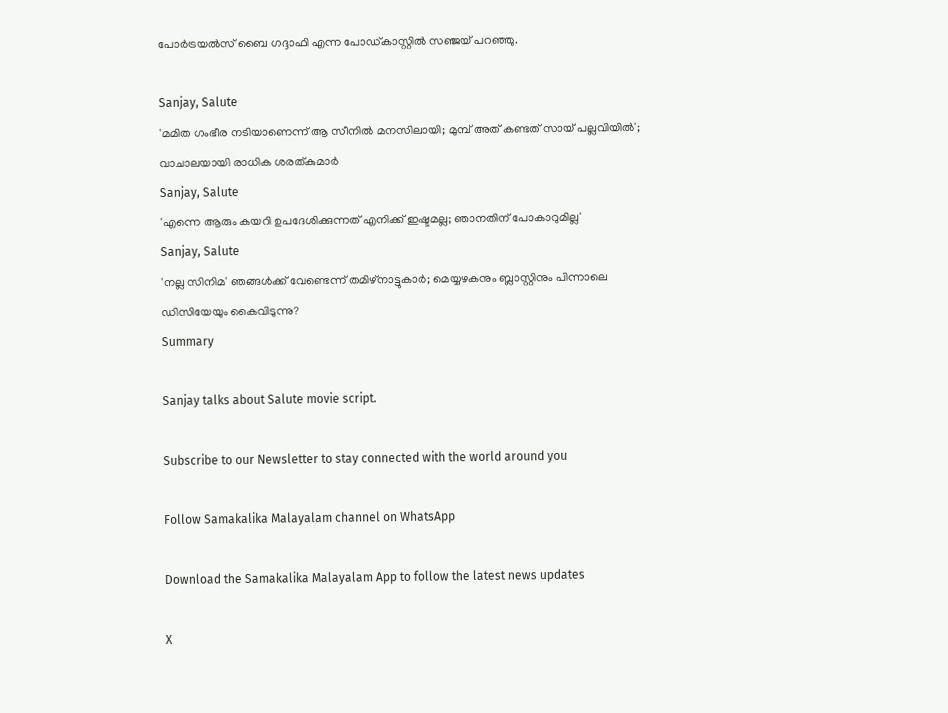പോർട്രയൽസ് ബൈ ഗദ്ദാഫി എന്ന പോഡ്കാസ്റ്റിൽ സഞ്ജയ് പറഞ്ഞു.

Sanjay, Salute
'മമിത ഗംഭീര നടിയാണെന്ന് ആ സീനില്‍ മനസിലായി; മുമ്പ് അത് കണ്ടത് സായ് പല്ലവിയില്‍'; വാചാലയായി രാധിക ശരത്കുമാര്‍
Sanjay, Salute
'എന്നെ ആരും കയറി ഉപദേശിക്കുന്നത് എനിക്ക് ഇഷ്ടമല്ല; ഞാനതിന് പോകാറുമില്ല'
Sanjay, Salute
'നല്ല സിനിമ' ഞങ്ങള്‍ക്ക് വേണ്ടെന്ന് തമിഴ്‌നാട്ടുകാര്‍; മെയ്യഴകനും ബ്ലാസ്റ്റിനും പിന്നാലെ ഡിസിയേയും കൈവിടുന്നു?
Summary

Sanjay talks about Salute movie script.

Subscribe to our Newsletter to stay connected with the world around you

Follow Samakalika Malayalam channel on WhatsApp

Download the Samakalika Malayalam App to follow the latest news updates

X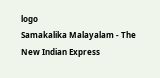logo
Samakalika Malayalam - The New Indian Express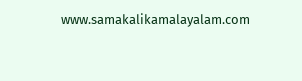www.samakalikamalayalam.com